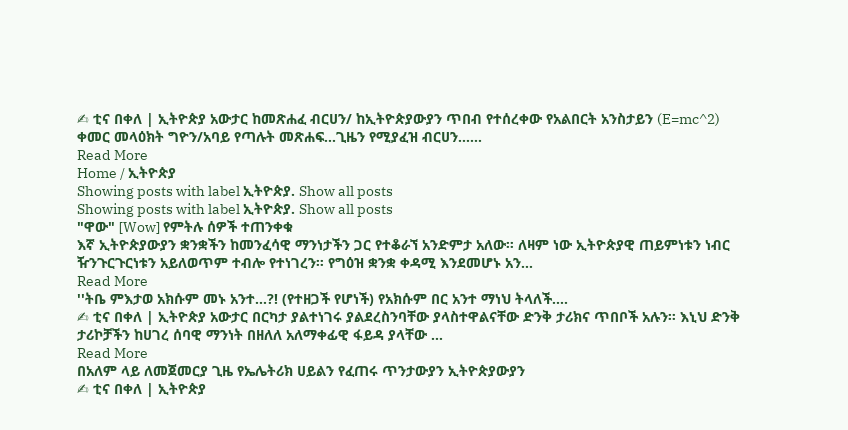✍ ቲና በቀለ | ኢትዮጵያ አውታር ከመጽሐፈ ብርሀን/ ከኢትዮጵያውያን ጥበብ የተሰረቀው የአልበርት አንስታይን (E=mc^2) ቀመር መላዕክት ግዮን/አባይ የጣሉት መጽሐፍ...ጊዜን የሚያፈዝ ብርሀን......
Read More
Home / ኢትዮጵያ
Showing posts with label ኢትዮጵያ. Show all posts
Showing posts with label ኢትዮጵያ. Show all posts
"ዋው" [Wow] የምትሉ ሰዎች ተጠንቀቁ
እኛ ኢትዮጵያውያን ቋንቋችን ከመንፈሳዊ ማንነታችን ጋር የተቆራኘ አንድምታ አለው። ለዛም ነው ኢትዮጵያዊ ጠይምነቱን ነብር ዥንጉርጉርነቱን አይለወጥም ተብሎ የተነገረን። የግዕዝ ቋንቋ ቀዳሚ እንደመሆኑ አን...
Read More
''ትቤ ምእታወ አክሱም መኑ አንተ...?! (የተዘጋች የሆነች) የአክሱም በር አንተ ማነህ ትላለች....
✍ ቲና በቀለ | ኢትዮጵያ አውታር በርካታ ያልተነገሩ ያልደረስንባቸው ያላስተዋልናቸው ድንቅ ታሪክና ጥበቦች አሉን። እኒህ ድንቅ ታሪኮቻችን ከሀገረ ሰባዊ ማንነት በዘለለ አለማቀፊዊ ፋይዳ ያላቸው ...
Read More
በአለም ላይ ለመጀመርያ ጊዜ የኤሌትሪክ ሀይልን የፈጠሩ ጥንታውያን ኢትዮጵያውያን
✍ ቲና በቀለ | ኢትዮጵያ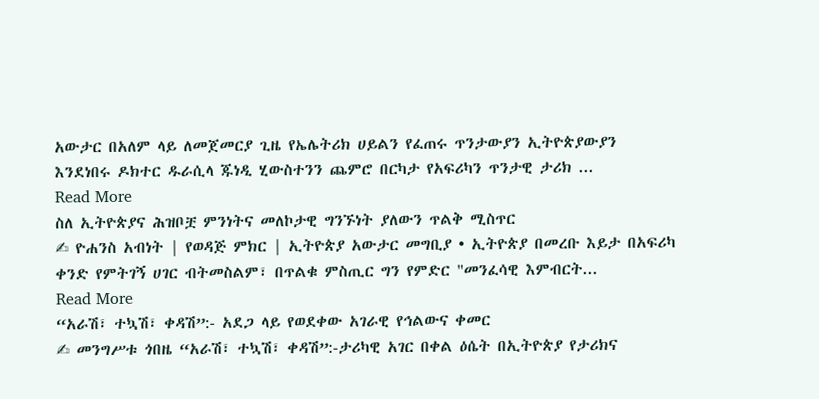አውታር በአለም ላይ ለመጀመርያ ጊዜ የኤሌትሪክ ሀይልን የፈጠሩ ጥንታውያን ኢትዮጵያውያን እንደነበሩ ዶክተር ዱራሲላ ጁነዲ ሂውስተንን ጨምሮ በርካታ የአፍሪካን ጥንታዊ ታሪክ ...
Read More
ስለ ኢትዮጵያና ሕዝቦቿ ምንነትና መለኮታዊ ግንኙነት ያለውን ጥልቅ ሚስጥር
✍ ዮሐንስ አብነት | የወዳጅ ምክር | ኢትዮጵያ አውታር መግቢያ • ኢትዮጵያ በመረቡ እይታ በአፍሪካ ቀንድ የምትገኝ ሀገር ብትመስልም፣ በጥልቁ ምስጢር ግን የምድር "መንፈሳዊ እምብርት...
Read More
“አራሽ፣ ተኳሽ፣ ቀዳሽ”:- አደጋ ላይ የወደቀው አገራዊ የኅልውና ቀመር
✍ መንግሥቱ ጎበዜ “አራሽ፣ ተኳሽ፣ ቀዳሽ”:-ታሪካዊ አገር በቀል ዕሴት በኢትዮጵያ የታሪክና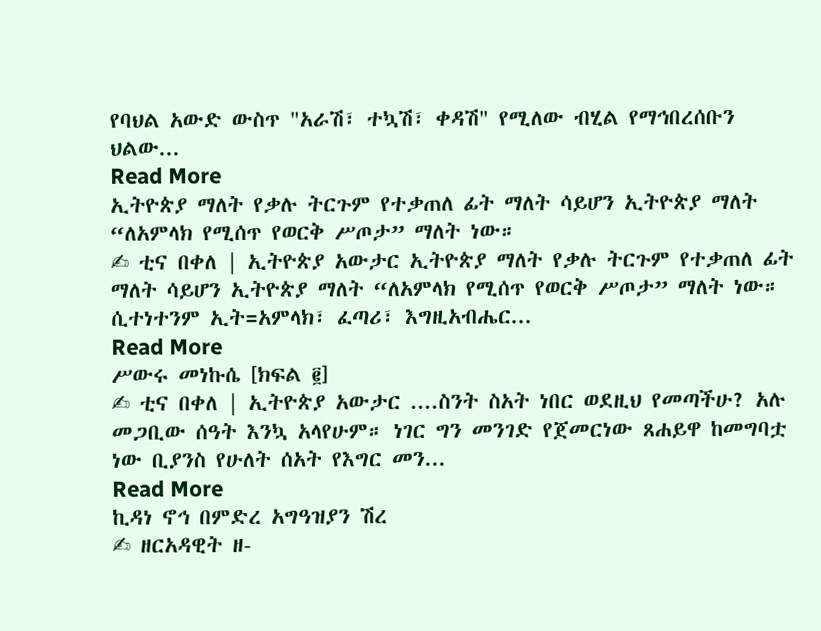የባህል አውድ ውስጥ "አራሽ፣ ተኳሽ፣ ቀዳሽ" የሚለው ብሂል የማኅበረሰቡን ህልው...
Read More
ኢትዮጵያ ማለት የቃሉ ትርጉም የተቃጠለ ፊት ማለት ሳይሆን ኢትዮጵያ ማለት “ለአምላክ የሚሰጥ የወርቅ ሥጦታ” ማለት ነው።
✍ ቲና በቀለ | ኢትዮጵያ አውታር ኢትዮጵያ ማለት የቃሉ ትርጉም የተቃጠለ ፊት ማለት ሳይሆን ኢትዮጵያ ማለት “ለአምላክ የሚሰጥ የወርቅ ሥጦታ” ማለት ነው። ሲተነተንም ኢት=አምላክ፣ ፈጣሪ፣ እግዚአብሔር...
Read More
ሥውሩ መነኩሴ [ክፍል ፪]
✍ ቲና በቀለ | ኢትዮጵያ አውታር ....ስንት ስአት ነበር ወደዚህ የመጣችሁ? አሉ መጋቢው ሰዓት እንኳ አላየሁም። ነገር ግን መንገድ የጀመርነው ጸሐይዋ ከመግባቷ ነው ቢያንስ የሁለት ሰአት የእግር መን...
Read More
ኪዳነ ኖኅ በምድረ አግዓዝያን ሽረ
✍ ዘርአዳዊት ዘ-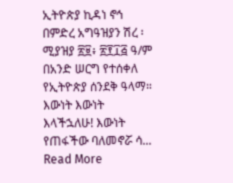ኢትዮጵያ ኪዳነ ኖኅ በምድረ አግዓዝያን ሽረ ፡ ሚያዝያ ፳፱፥ ፳፻፲፭ ዓ/ም በአንድ ሠርግ የተሰቀለ የኢትዮጵያ ሰንደቅ ዓላማ። እውነት እውነት እላችኋለሁ! እውነት የጠፋችው ባለመኖሯ ሳ...
Read More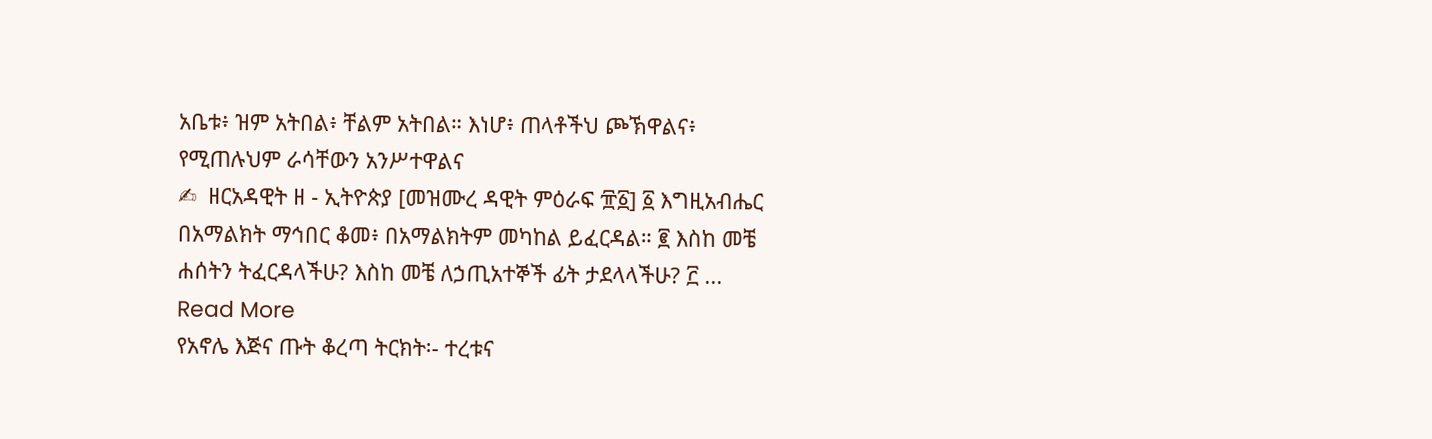አቤቱ፥ ዝም አትበል፥ ቸልም አትበል። እነሆ፥ ጠላቶችህ ጮኽዋልና፥ የሚጠሉህም ራሳቸውን አንሥተዋልና
✍  ዘርአዳዊት ዘ - ኢትዮጵያ [መዝሙረ ዳዊት ምዕራፍ ፹፩] ፩ እግዚአብሔር በአማልክት ማኅበር ቆመ፥ በአማልክትም መካከል ይፈርዳል። ፪ እስከ መቼ ሐሰትን ትፈርዳላችሁ? እስከ መቼ ለኃጢአተኞች ፊት ታደላላችሁ? ፫ ...
Read More
የአኖሌ እጅና ጡት ቆረጣ ትርክት፡- ተረቱና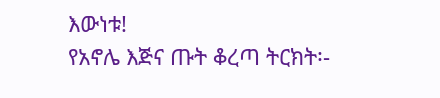እውነቱ!
የአኖሌ እጅና ጡት ቆረጣ ትርክት፡-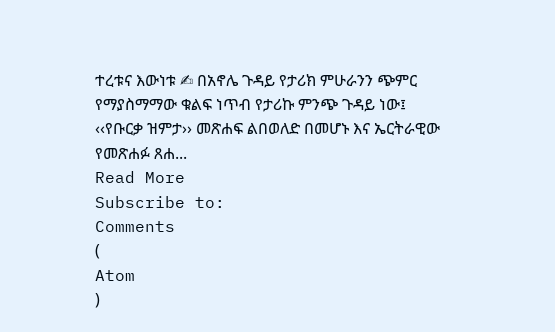ተረቱና እውነቱ ✍ በአኖሌ ጉዳይ የታሪክ ምሁራንን ጭምር የማያስማማው ቁልፍ ነጥብ የታሪኩ ምንጭ ጉዳይ ነው፤ ‹‹የቡርቃ ዝምታ›› መጽሐፍ ልበወለድ በመሆኑ እና ኤርትራዊው የመጽሐፉ ጸሐ...
Read More
Subscribe to:
Comments
(
Atom
)